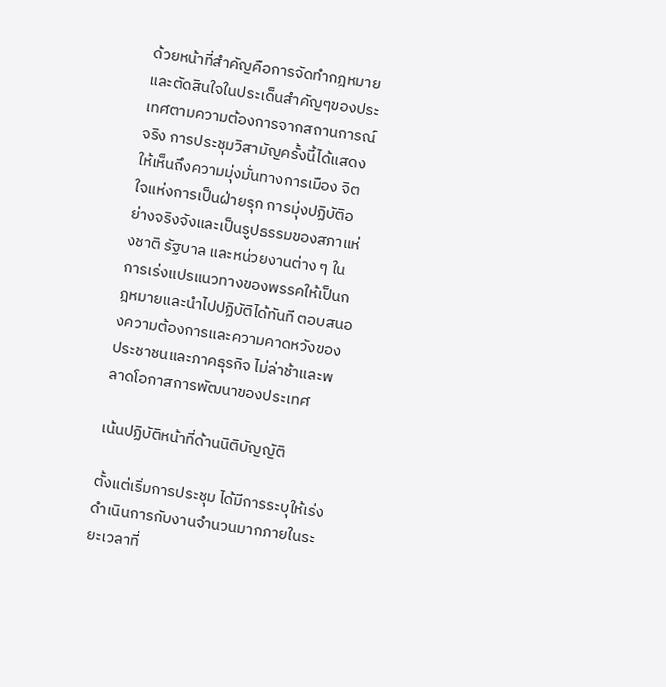ด้วยหน้าที่สำคัญคือการจัดทำกฎหมายและตัดสินใจในประเด็นสำคัญๆของประเทศตามความต้องการจากสถานการณ์จริง การประชุมวิสามัญครั้งนี้ได้แสดงให้เห็นถึงความมุ่งมั่นทางการเมือง จิตใจแห่งการเป็นฝ่ายรุก การมุ่งปฏิบัติอย่างจริงจังและเป็นรูปธรรมของสภาแห่งชาติ รัฐบาล และหน่วยงานต่าง ๆ ในการเร่งแปรแนวทางของพรรคให้เป็นกฎหมายและนำไปปฏิบัติได้ทันที ตอบสนองความต้องการและความคาดหวังของประชาชนและภาคธุรกิจ ไม่ล่าช้าและพลาดโอกาสการพัฒนาของประเทศ

เน้นปฏิบัติหน้าที่ด้านนิติบัญญัติ

ตั้งแต่เริ่มการประชุม ได้มีการระบุให้เร่งดำเนินการกับงานจำนวนมากภายในระยะเวลาที่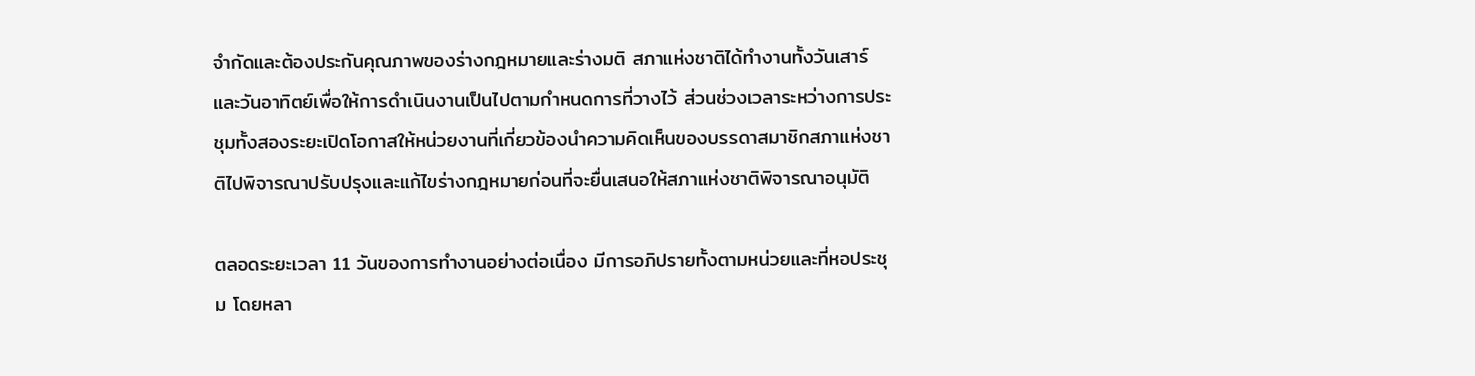จำกัดและต้องประกันคุณภาพของร่างกฎหมายและร่างมติ สภาแห่งชาติได้ทำงานทั้งวันเสาร์และวันอาทิตย์เพื่อให้การดำเนินงานเป็นไปตามกำหนดการที่วางไว้ ส่วนช่วงเวลาระหว่างการประชุมทั้งสองระยะเปิดโอกาสให้หน่วยงานที่เกี่ยวข้องนำความคิดเห็นของบรรดาสมาชิกสภาแห่งชาติไปพิจารณาปรับปรุงและแก้ไขร่างกฎหมายก่อนที่จะยื่นเสนอให้สภาแห่งชาติพิจารณาอนุมัติ

ตลอดระยะเวลา 11 วันของการทำงานอย่างต่อเนื่อง มีการอภิปรายทั้งตามหน่วยและที่หอประชุม โดยหลา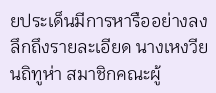ยประเด็นมีการหารืออย่างลงลึกถึงรายละเอียด นางเหงวียนถิทูห่า สมาชิกคณะผู้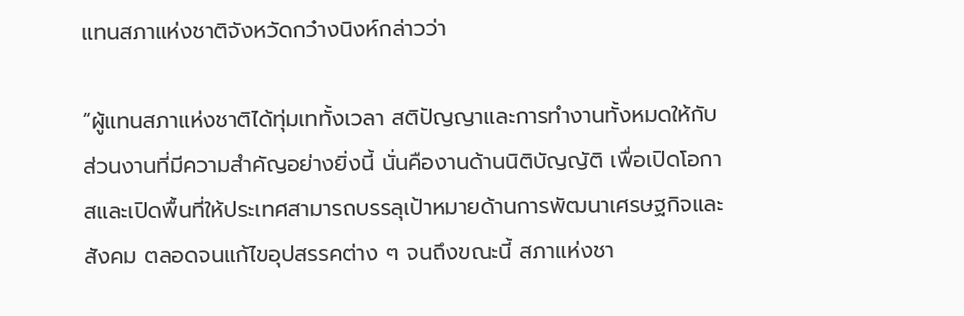แทนสภาแห่งชาติจังหวัดกว๋างนิงห์กล่าวว่า

“ผู้แทนสภาแห่งชาติได้ทุ่มเททั้งเวลา สติปัญญาและการทำงานทั้งหมดให้กับส่วนงานที่มีความสำคัญอย่างยิ่งนี้ นั่นคืองานด้านนิติบัญญัติ เพื่อเปิดโอกาสและเปิดพื้นที่ให้ประเทศสามารถบรรลุเป้าหมายด้านการพัฒนาเศรษฐกิจและสังคม ตลอดจนแก้ไขอุปสรรคต่าง ๆ จนถึงขณะนี้ สภาแห่งชา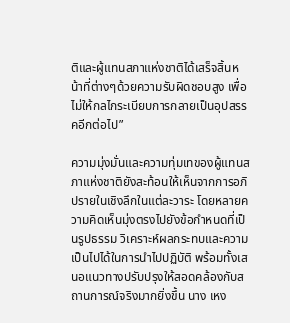ติและผู้แทนสภาแห่งชาติได้เสร็จสิ้นหน้าที่ต่างๆด้วยความรับผิดชอบสูง เพื่อไม่ให้กลไกระเบียบการกลายเป็นอุปสรรคอีกต่อไป”

ความมุ่งมั่นและความทุ่มเทของผู้แทนสภาแห่งชาติยังสะท้อนให้เห็นจากการอภิปรายในเชิงลึกในแต่ละวาระ โดยหลายความคิดเห็นมุ่งตรงไปยังข้อกำหนดที่เป็นรูปธรรม วิเคราะห์ผลกระทบและความเป็นไปได้ในการนำไปปฏิบัติ พร้อมทั้งเสนอแนวทางปรับปรุงให้สอดคล้องกับสถานการณ์จริงมากยิ่งขึ้น นาง เหง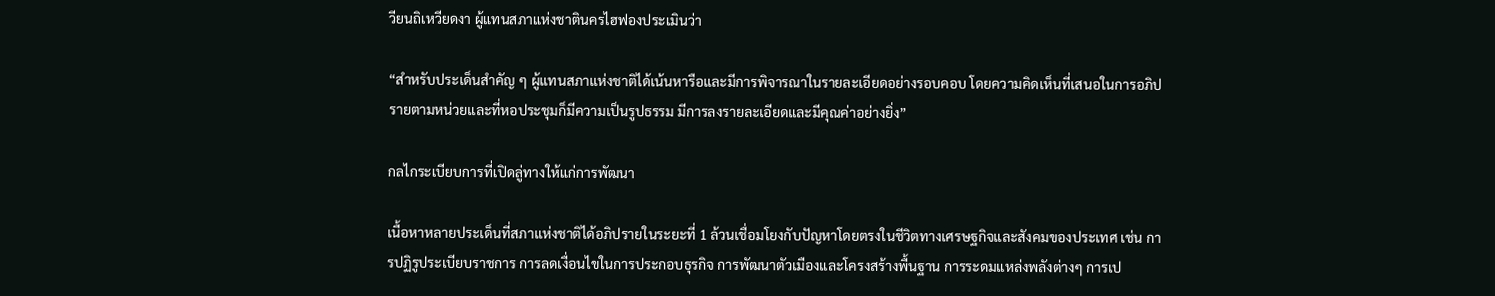วียนถิเหวียดงา ผู้แทนสภาแห่งชาตินครไฮฟองประเมินว่า

“สำหรับประเด็นสำคัญ ๆ ผู้แทนสภาแห่งชาติได้เน้นหารือและมีการพิจารณาในรายละเอียดอย่างรอบคอบ โดยความคิดเห็นที่เสนอในการอภิปรายตามหน่วยและที่หอประชุมก็มีความเป็นรูปธรรม มีการลงรายละเอียดและมีคุณค่าอย่างยิ่ง”

กลไกระเบียบการที่เปิดลู่ทางให้แก่การพัฒนา

เนื้อหาหลายประเด็นที่สภาแห่งชาติได้อภิปรายในระยะที่ 1 ล้วนเชื่อมโยงกับปัญหาโดยตรงในชีวิตทางเศรษฐกิจและสังคมของประเทศ เช่น การปฏิรูประเบียบราชการ การลดเงื่อนไขในการประกอบธุรกิจ การพัฒนาตัวเมืองและโครงสร้างพื้นฐาน การระดมแหล่งพลังต่างๆ การเป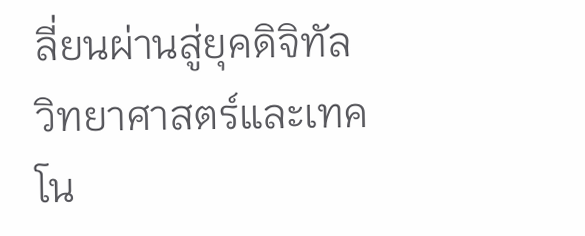ลี่ยนผ่านสู่ยุคดิจิทัล วิทยาศาสตร์และเทคโน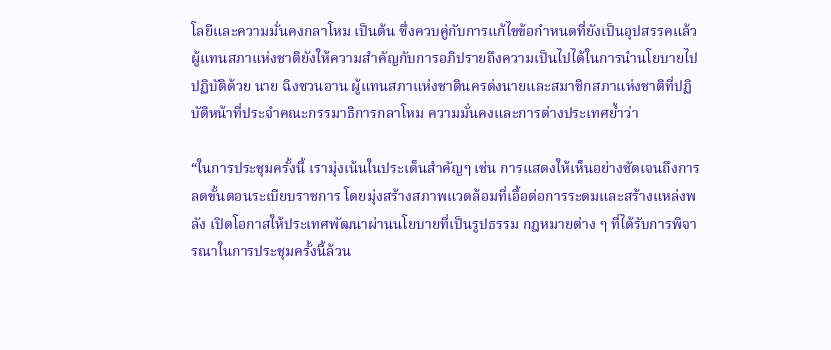โลยีและความมั่นคงกลาโหม เป็นต้น ซึ่งควบคู่กับการแก้ไขข้อกำหนดที่ยังเป็นอุปสรรคแล้ว ผู้แทนสภาแห่งชาติยังให้ความสำคัญกับการอภิปรายถึงความเป็นไปได้ในการนำนโยบายไปปฏิบัติด้วย นาย ฉิงซวนอาน ผู้แทนสภาแห่งชาตินครด่งนายและสมาชิกสภาแห่งชาติที่ปฏิบัติหน้าที่ประจำคณะกรรมาธิการกลาโหม ความมั่นคงและการต่างประเทศย้ำว่า

“ในการประชุมครั้งนี้ เรามุ่งเน้นในประเด็นสำคัญๆ เช่น การแสดงให้เห็นอย่างชัดเจนถึงการลดขั้นตอนระเบียบราชการ โดยมุ่งสร้างสภาพแวดล้อมที่เอื้อต่อการระดมและสร้างแหล่งพลัง เปิดโอกาสให้ประเทศพัฒนาผ่านนโยบายที่เป็นรูปธรรม กฎหมายต่าง ๆ ที่ได้รับการพิจารณาในการประชุมครั้งนี้ล้วน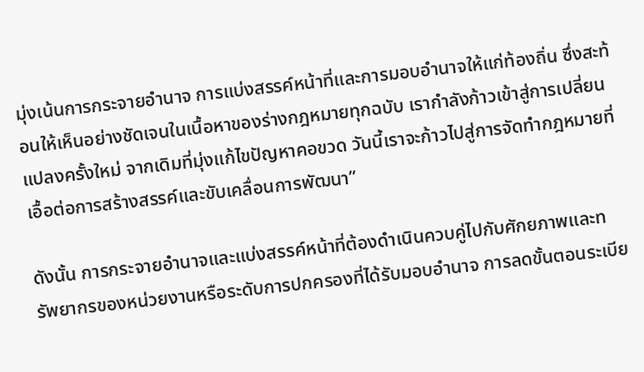มุ่งเน้นการกระจายอำนาจ การแบ่งสรรค์หน้าที่และการมอบอำนาจให้แก่ท้องถิ่น ซึ่งสะท้อนให้เห็นอย่างชัดเจนในเนื้อหาของร่างกฎหมายทุกฉบับ เรากำลังก้าวเข้าสู่การเปลี่ยนแปลงครั้งใหม่ จากเดิมที่มุ่งแก้ไขปัญหาคอขวด วันนี้เราจะก้าวไปสู่การจัดทำกฎหมายที่เอื้อต่อการสร้างสรรค์และขับเคลื่อนการพัฒนา”

ดังนั้น การกระจายอำนาจและแบ่งสรรค์หน้าที่ต้องดำเนินควบคู่ไปกับศักยภาพและทรัพยากรของหน่วยงานหรือระดับการปกครองที่ได้รับมอบอำนาจ การลดขั้นตอนระเบีย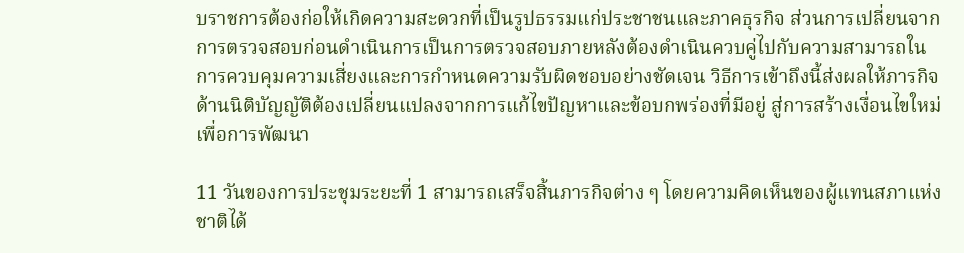บราชการต้องก่อให้เกิดความสะดวกที่เป็นรูปธรรมแก่ประชาชนและภาคธุรกิจ ส่วนการเปลี่ยนจากการตรวจสอบก่อนดำเนินการเป็นการตรวจสอบภายหลังต้องดำเนินควบคู่ไปกับความสามารถในการควบคุมความเสี่ยงและการกำหนดความรับผิดชอบอย่างชัดเจน วิธีการเข้าถึงนี้ส่งผลให้ภารกิจด้านนิติบัญญัติต้องเปลี่ยนแปลงจากการแก้ไขปัญหาและข้อบกพร่องที่มีอยู่ สู่การสร้างเงื่อนไขใหม่เพื่อการพัฒนา

11 วันของการประชุมระยะที่ 1 สามารถเสร็จสิ้นภารกิจต่าง ๆ โดยความคิดเห็นของผู้แทนสภาแห่งชาติได้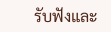รับฟังและ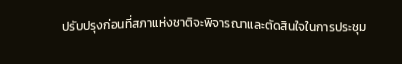ปรับปรุงก่อนที่สภาแห่งชาติจะพิจารณาและตัดสินใจในการประชุม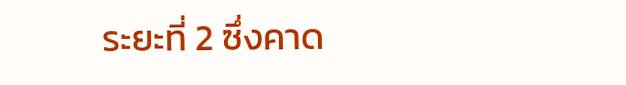ระยะที่ 2 ซึ่งคาด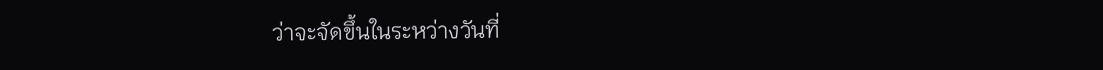ว่าจะจัดขึ้นในระหว่างวันที่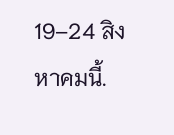19–24 สิงหาคมนี้.